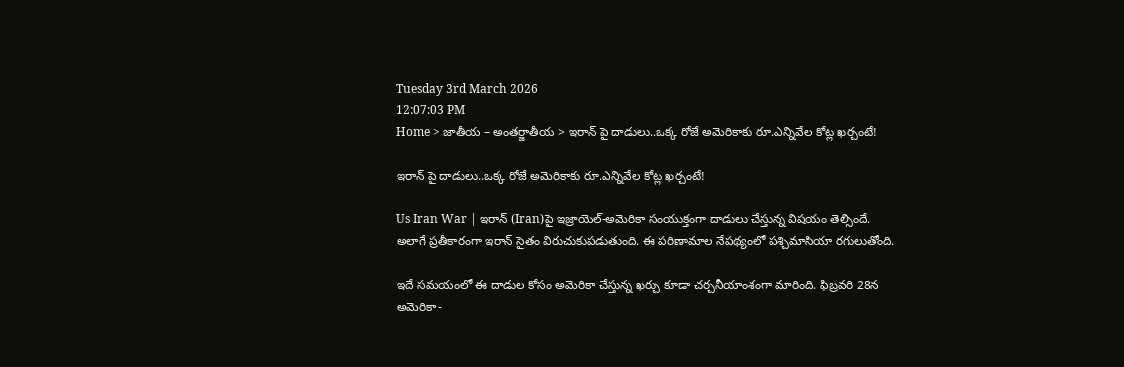Tuesday 3rd March 2026
12:07:03 PM
Home > జాతీయ – అంతర్జాతీయ > ఇరాన్ పై దాడులు..ఒక్క రోజే అమెరికాకు రూ.ఎన్నివేల కోట్ల ఖర్చంటే!

ఇరాన్ పై దాడులు..ఒక్క రోజే అమెరికాకు రూ.ఎన్నివేల కోట్ల ఖర్చంటే!

Us Iran War | ఇరాన్ (Iran)పై ఇజ్రాయెల్-అమెరికా సంయుక్తంగా దాడులు చేస్తున్న విషయం తెల్సిందే. అలాగే ప్రతీకారంగా ఇరాన్ సైతం విరుచుకుపడుతుంది. ఈ పరిణామాల నేపథ్యంలో పశ్చిమాసియా రగులుతోంది.

ఇదే సమయంలో ఈ దాడుల కోసం అమెరికా చేస్తున్న ఖర్చు కూడా చర్చనీయాంశంగా మారింది. ఫిబ్రవరి 28న అమెరికా-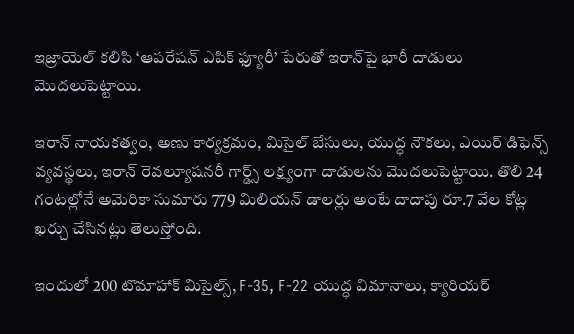ఇజ్రాయెల్ కలిసి ‘ఆపరేషన్ ఎపిక్ ఫ్యూరీ’ పేరుతో ఇరాన్‌పై భారీ దాడులు మొదలుపెట్టాయి.

ఇరాన్ నాయకత్వం, అణు కార్యక్రమం, మిసైల్ బేసులు, యుద్ధ నౌకలు, ఎయిర్ డిఫెన్స్ వ్యవస్థలు, ఇరాన్ రెవల్యూషనరీ గార్డ్స్ లక్ష్యంగా దాడులను మొదలుపెట్టాయి. తొలి 24 గంటల్లోనే అమెరికా సుమారు 779 మిలియన్ డాలర్లు అంటే దాదాపు రూ.7 వేల కోట్ల ఖర్చు చేసినట్లు తెలుస్తోంది.

ఇందులో 200 టొమాహాక్ మిసైల్స్, F-35, F-22 యుద్ధ విమానాలు, క్యారియర్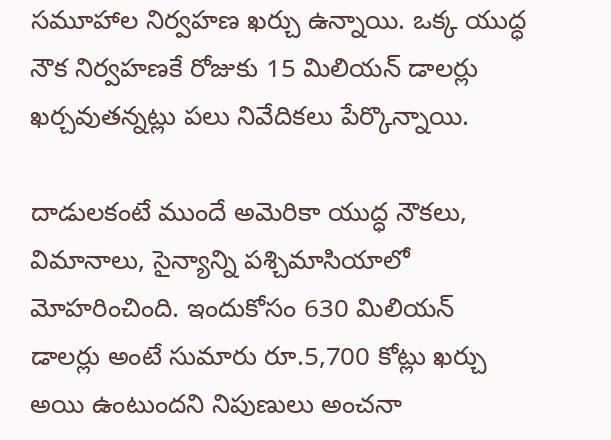సమూహాల నిర్వహణ ఖర్చు ఉన్నాయి. ఒక్క యుద్ధ నౌక నిర్వహణకే రోజుకు 15 మిలియన్ డాలర్లు ఖర్చవుతన్నట్లు పలు నివేదికలు పేర్కొన్నాయి.

దాడులకంటే ముందే అమెరికా యుద్ధ నౌకలు, విమానాలు, సైన్యాన్ని పశ్చిమాసియాలో మోహరించింది. ఇందుకోసం 630 మిలియన్ డాలర్లు అంటే సుమారు రూ.5,700 కోట్లు ఖర్చు అయి ఉంటుందని నిపుణులు అంచనా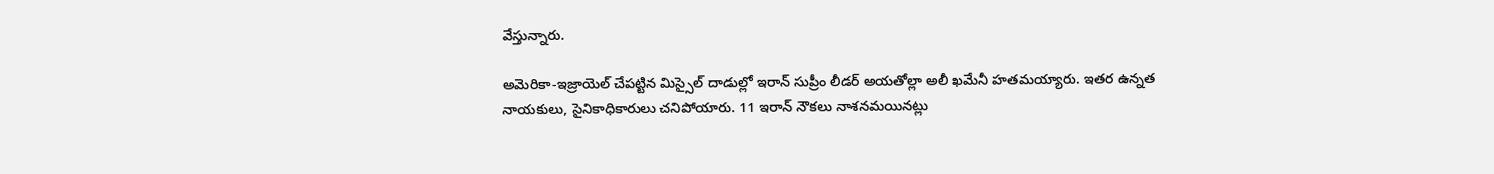వేస్తున్నారు.

అమెరికా-ఇజ్రాయెల్ చేపట్టిన మిస్సైల్ దాడుల్లో ఇరాన్ సుప్రీం లీడర్ అయతోల్లా అలీ ఖమేనీ హతమయ్యారు. ఇతర ఉన్నత నాయకులు, సైనికాధికారులు చనిపోయారు. 11 ఇరాన్ నౌకలు నాశనమయినట్లు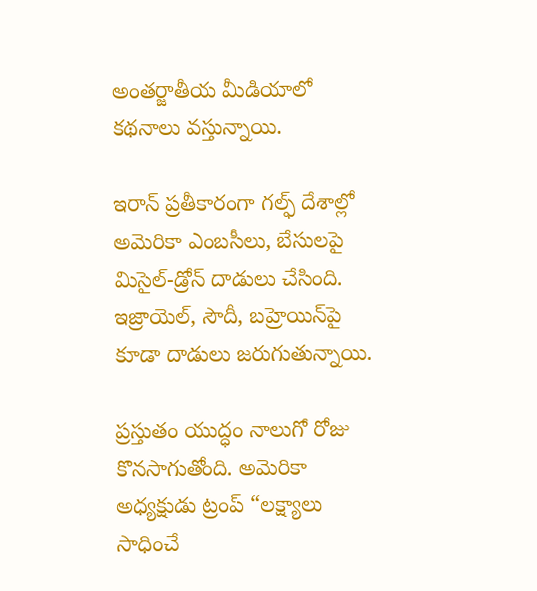అంతర్జాతీయ మీడియాలో కథనాలు వస్తున్నాయి.

ఇరాన్ ప్రతీకారంగా గల్ఫ్ దేశాల్లో అమెరికా ఎంబసీలు, బేసులపై మిసైల్-డ్రోన్ దాడులు చేసింది. ఇజ్రాయెల్, సౌదీ, బహ్రెయిన్‌పై కూడా దాడులు జరుగుతున్నాయి.

ప్రస్తుతం యుద్ధం నాలుగో రోజు కొనసాగుతోంది. అమెరికా అధ్యక్షుడు ట్రంప్ “లక్ష్యాలు సాధించే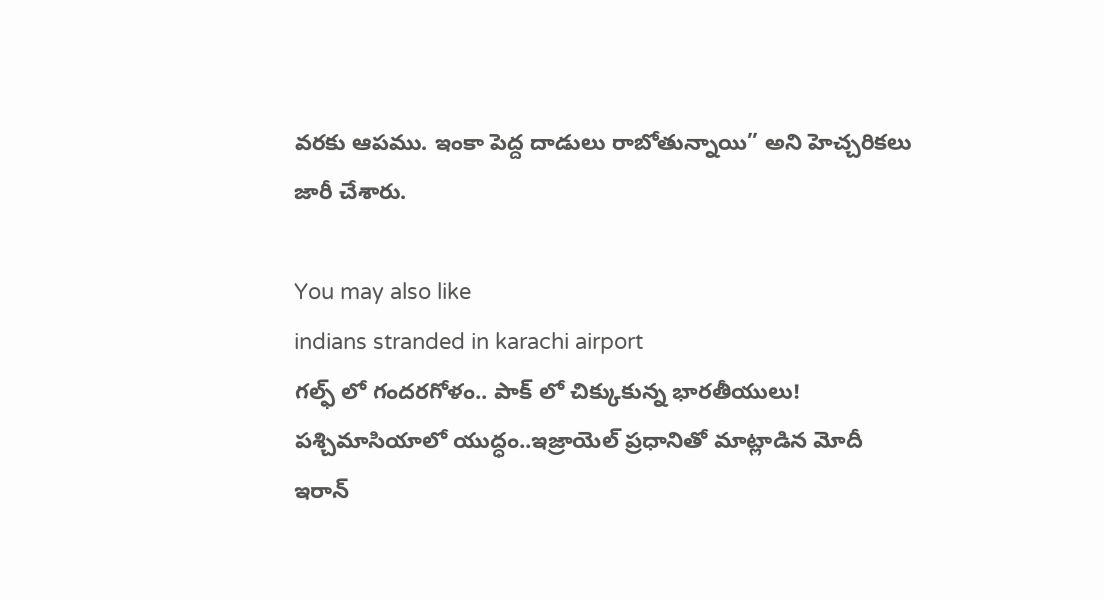వరకు ఆపము. ఇంకా పెద్ద దాడులు రాబోతున్నాయి” అని హెచ్చరికలు జారీ చేశారు.

You may also like
indians stranded in karachi airport
గల్ఫ్ లో గందరగోళం.. పాక్ లో చిక్కుకున్న భారతీయులు!
పశ్చిమాసియాలో యుద్ధం..ఇజ్రాయెల్ ప్రధానితో మాట్లాడిన మోదీ
ఇరాన్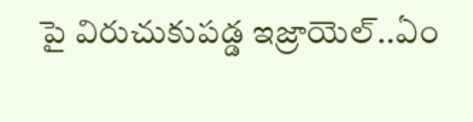పై విరుచుకుపడ్డ ఇజ్రాయెల్..ఏం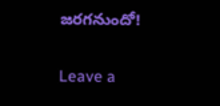జరగనుందో!

Leave a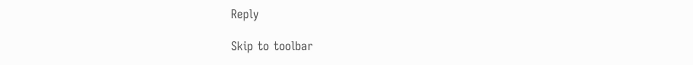Reply

Skip to toolbar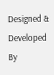Designed & Developed By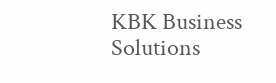KBK Business Solutions